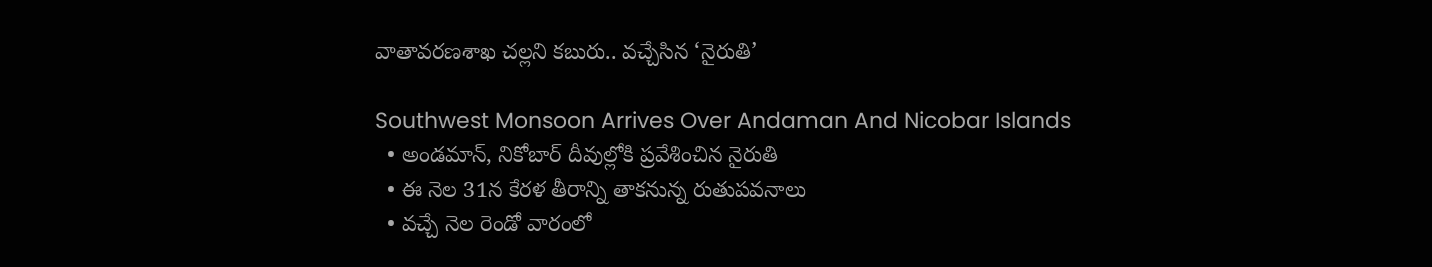వాతావరణశాఖ చల్లని కబురు.. వచ్చేసిన ‘నైరుతి’

Southwest Monsoon Arrives Over Andaman And Nicobar Islands
  • అండమాన్, నికోబార్ దీవుల్లోకి ప్రవేశించిన నైరుతి
  • ఈ నెల 31న కేరళ తీరాన్ని తాకనున్న రుతుపవనాలు
  • వచ్చే నెల రెండో వారంలో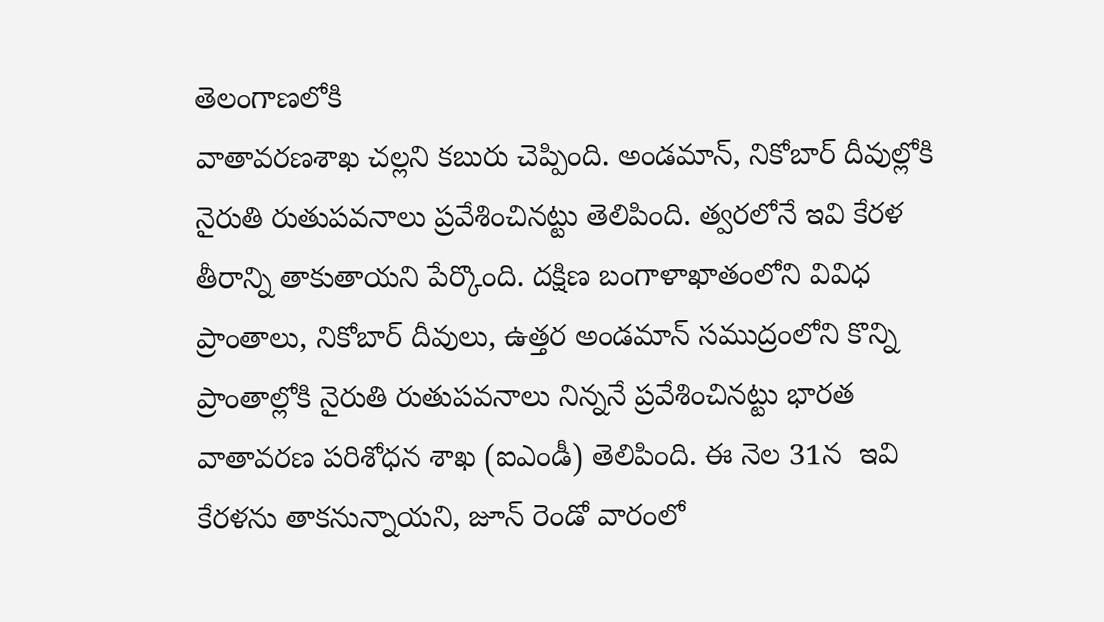తెలంగాణలోకి
వాతావరణశాఖ చల్లని కబురు చెప్పింది. అండమాన్, నికోబార్ దీవుల్లోకి నైరుతి రుతుపవనాలు ప్రవేశించినట్టు తెలిపింది. త్వరలోనే ఇవి కేరళ తీరాన్ని తాకుతాయని పేర్కొంది. దక్షిణ బంగాళాఖాతంలోని వివిధ ప్రాంతాలు, నికోబార్ దీవులు, ఉత్తర అండమాన్ సముద్రంలోని కొన్ని ప్రాంతాల్లోకి నైరుతి రుతుపవనాలు నిన్ననే ప్రవేశించినట్టు భారత వాతావరణ పరిశోధన శాఖ (ఐఎండీ) తెలిపింది. ఈ నెల 31న  ఇవి కేరళను తాకనున్నాయని, జూన్ రెండో వారంలో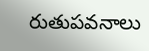రుతుపవనాలు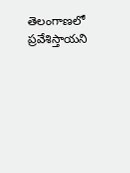తెలంగాణలో ప్రవేశిస్తాయని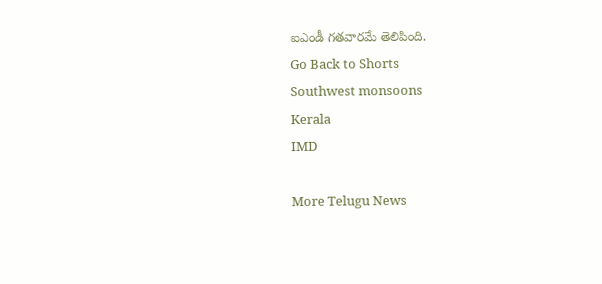ఐఎండీ గతవారమే తెలిపింది.
Go Back to Shorts
Southwest monsoons
Kerala
IMD

More Telugu News